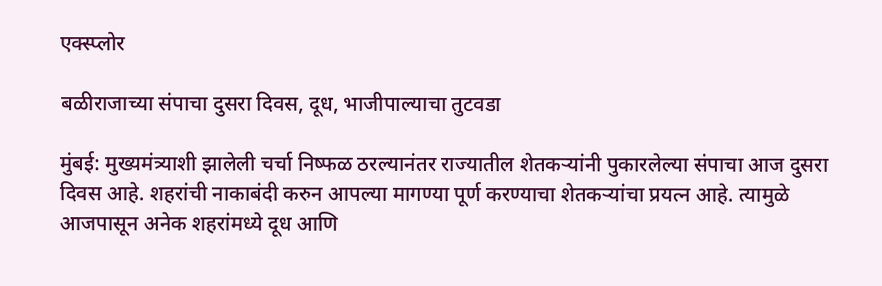एक्स्प्लोर

बळीराजाच्या संपाचा दुसरा दिवस, दूध, भाजीपाल्याचा तुटवडा

मुंबई: मुख्यमंत्र्याशी झालेली चर्चा निष्फळ ठरल्यानंतर राज्यातील शेतकऱ्यांनी पुकारलेल्या संपाचा आज दुसरा दिवस आहे. शहरांची नाकाबंदी करुन आपल्या मागण्या पूर्ण करण्याचा शेतकऱ्यांचा प्रयत्न आहे. त्यामुळे आजपासून अनेक शहरांमध्ये दूध आणि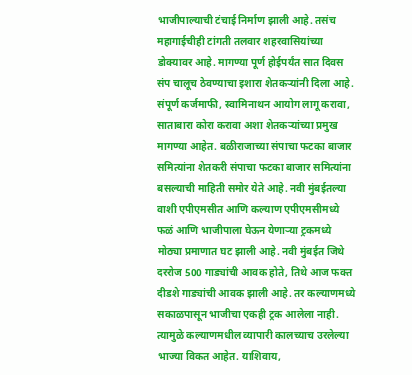भाजीपाल्याची टंचाई निर्माण झाली आहे. तसंच महागाईचीही टांगती तलवार शहरवासियांच्या डोक्यावर आहे. मागण्या पूर्ण होईपर्यंत सात दिवस संप चालूच ठेवण्याचा इशारा शेतकऱ्यांनी दिला आहे. संपूर्ण कर्जमाफी, स्वामिनाथन आयोग लागू करावा, साताबारा कोरा करावा अशा शेतकऱ्यांच्या प्रमुख मागण्या आहेत. बळीराजाच्या संपाचा फटका बाजार समित्यांना शेतकरी संपाचा फटका बाजार समित्यांना बसल्याची माहिती समोर येते आहे. नवी मुंबईतल्या वाशी एपीएमसीत आणि कल्याण एपीएमसीमध्ये फळं आणि भाजीपाला घेऊन येणाऱ्या ट्रकमध्ये मोठ्या प्रमाणात घट झाली आहे. नवी मुंबईत जिथे दररोज 500 गाड्यांची आवक होते, तिथे आज फक्त दीडशे गाड्यांची आवक झाली आहे. तर कल्याणमध्ये सकाळपासून भाजीचा एकही ट्रक आलेला नाही. त्यामुळे कल्याणमधील व्यापारी कालच्याच उरलेल्या भाज्या विकत आहेत. याशिवाय,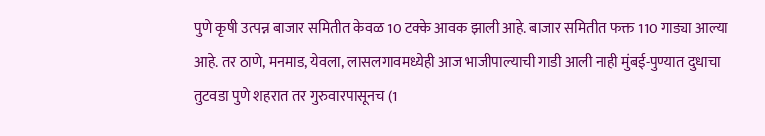पुणे कृषी उत्पन्न बाजार समितीत केवळ 10 टक्के आवक झाली आहे. बाजार समितीत फक्त 110 गाड्या आल्या आहे. तर ठाणे, मनमाड, येवला, लासलगावमध्येही आज भाजीपाल्याची गाडी आली नाही मुंबई-पुण्यात दुधाचा तुटवडा पुणे शहरात तर गुरुवारपासूनच (1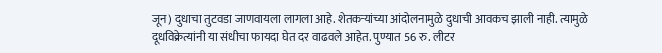जून) दुधाचा तुटवडा जाणवायला लागला आहे. शेतकऱ्यांच्या आंदोलनामुळे दुधाची आवकच झाली नाही. त्यामुळे दूधविक्रेत्यांनी या संधीचा फायदा घेत दर वाढवले आहेत. पुण्यात 56 रु. लीटर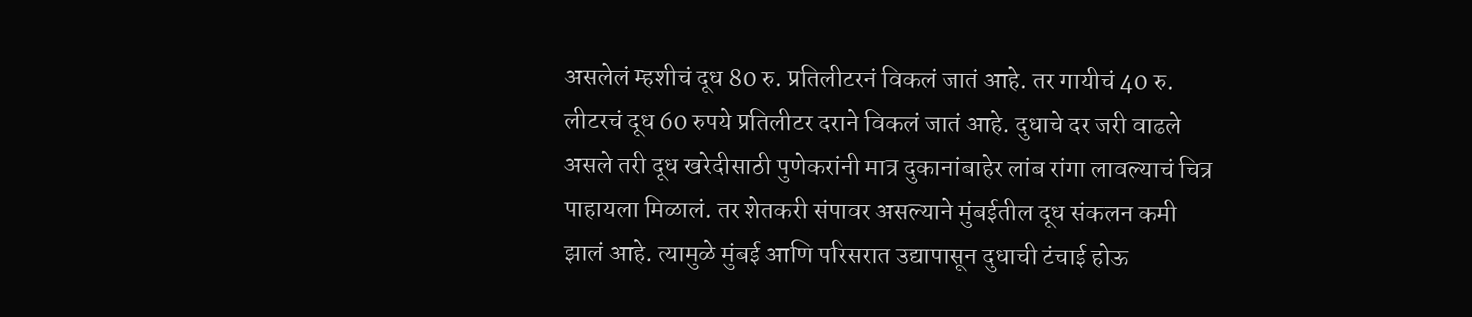असलेलं म्हशीचं दूध 80 रु. प्रतिलीटरनं विकलं जातं आहे. तर गायीचं 40 रु. लीटरचं दूध 60 रुपये प्रतिलीटर दराने विकलं जातं आहे. दुधाचे दर जरी वाढले असले तरी दूध खरेदीसाठी पुणेकरांनी मात्र दुकानांबाहेर लांब रांगा लावल्याचं चित्र पाहायला मिळालं. तर शेतकरी संपावर असल्याने मुंबईतील दूध संकलन कमी झालं आहे. त्यामुळे मुंबई आणि परिसरात उद्यापासून दुधाची टंचाई होऊ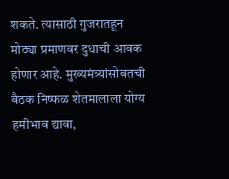शकते. त्यासाठी गुजरातहून मोठ्या प्रमाणवर दुधाची आवक होणार आहे. मुख्यमंत्र्यांसोबतची बैठक निष्फळ शेतमालाला योग्य हमीभाव द्यावा,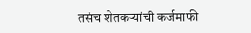तसंच शेतकऱ्यांची कर्जमाफी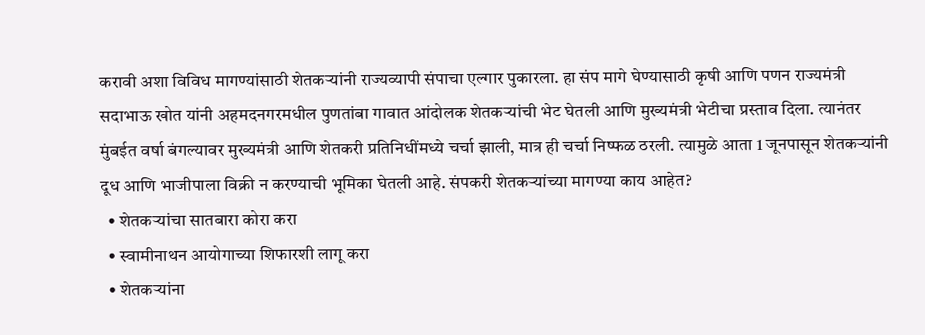करावी अशा विविध मागण्यांसाठी शेतकऱ्यांनी राज्यव्यापी संपाचा एल्गार पुकारला. हा संप मागे घेण्यासाठी कृषी आणि पणन राज्यमंत्री सदाभाऊ खोत यांनी अहमदनगरमधील पुणतांबा गावात आंदोलक शेतकऱ्यांची भेट घेतली आणि मुख्यमंत्री भेटीचा प्रस्ताव दिला. त्यानंतर मुंबईत वर्षा बंगल्यावर मुख्यमंत्री आणि शेतकरी प्रतिनिधींमध्ये चर्चा झाली, मात्र ही चर्चा निष्फळ ठरली. त्यामुळे आता 1 जूनपासून शेतकऱ्यांनी दूध आणि भाजीपाला विक्री न करण्याची भूमिका घेतली आहे. संपकरी शेतकऱ्यांच्या मागण्या काय आहेत?
  • शेतकऱ्यांचा सातबारा कोरा करा
  • स्वामीनाथन आयोगाच्या शिफारशी लागू करा
  • शेतकर्‍यांना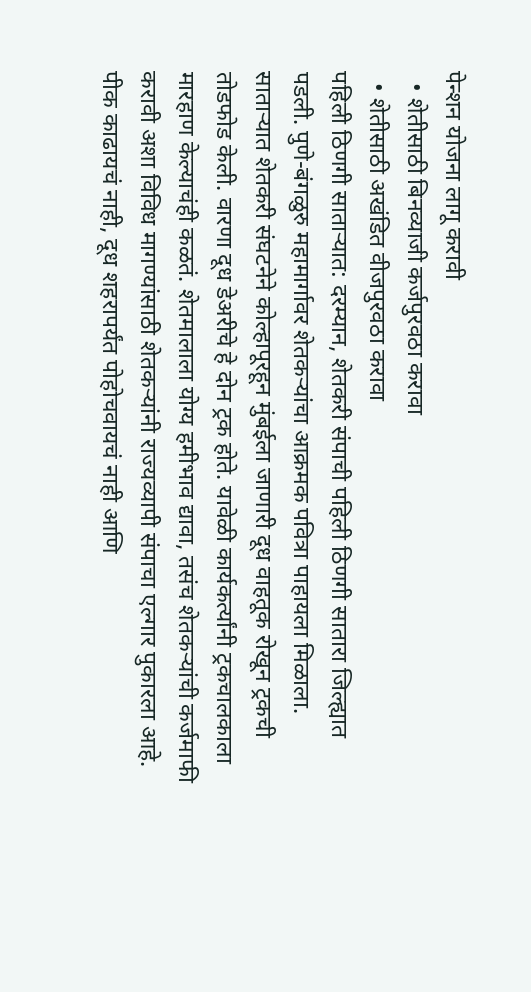पेन्शन योजना लागू करावी
  • शेतीसाठी बिनव्याजी कर्जपुरवठा करावा
  • शेतीसाठी अखंडित वीजपुरवठा करावा
पहिली ठिणगी साताऱ्यात: दरम्यान, शेतकरी संपाची पहिली ठिणगी सातारा जिल्ह्यात पडली. पुणे-बंगळुरु महामार्गावर शेतकऱ्यांचा आक्रमक पवित्रा पाहायला मिळाला. साताऱ्यात शेतकरी संघटनेने कोल्हापूरहून मुंबईला जाणारी दूध वाहतूक रोखून ट्रकची तोडफोड केली. वारणा दूध डेअरीचे हे दोन ट्रक होते. यावेळी कार्यकर्त्यांनी ट्रकचालकाला मारहाण केल्याचंही कळतं. शेतमालाला योग्य हमीभाव द्यावा, तसंच शेतकऱ्यांची कर्जमाफी करावी अशा विविध मागण्यांसाठी शेतकऱ्यांनी राज्यव्यापी संपाचा एल्गार पुकारला आहे. पीक काढायचं नाही, दूध शहरापर्यंत पोहोचवायचं नाही आणि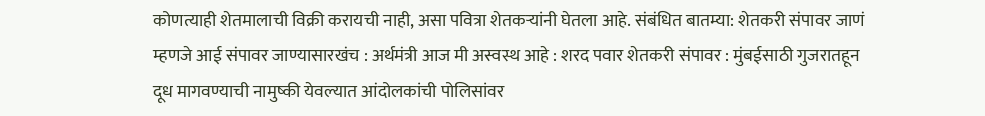कोणत्याही शेतमालाची विक्री करायची नाही, असा पवित्रा शेतकऱ्यांनी घेतला आहे. संबंधित बातम्या: शेतकरी संपावर जाणं म्हणजे आई संपावर जाण्यासारखंच : अर्थमंत्री आज मी अस्वस्थ आहे : शरद पवार शेतकरी संपावर : मुंबईसाठी गुजरातहून दूध मागवण्याची नामुष्की येवल्यात आंदोलकांची पोलिसांवर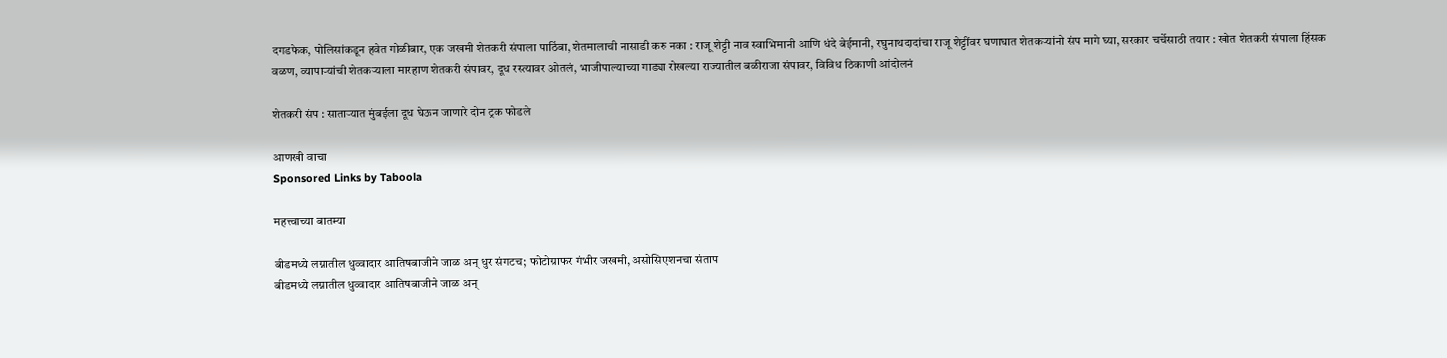दगडफेक, पोलिसांकडून हवेत गोळीबार, एक जखमी शेतकरी संपाला पाठिंबा, शेतमालाची नासाडी करु नका : राजू शेट्टी नाव स्वाभिमानी आणि धंदे बेईमानी, रघुनाथदादांचा राजू शेट्टींवर घणाघात शेतकऱ्यांनो संप मागे घ्या, सरकार चर्चेसाठी तयार : खोत शेतकरी संपाला हिंसक वळण, व्यापाऱ्यांची शेतकऱ्याला मारहाण शेतकरी संपावर, दूध रस्त्यावर ओतलं, भाजीपाल्याच्या गाड्या रोखल्या राज्यातील बळीराजा संपावर, विविध ठिकाणी आंदोलनं

शेतकरी संप : साताऱ्यात मुंबईला दूध घेऊन जाणारे दोन ट्रक फोडले

आणखी वाचा
Sponsored Links by Taboola

महत्त्वाच्या बातम्या

बीडमध्ये लग्नातील धुव्वादार आतिषबाजीने जाळ अन् धुर संगटच; फोटोग्राफर गंभीर जखमी, असोसिएशनचा संताप
बीडमध्ये लग्नातील धुव्वादार आतिषबाजीने जाळ अन्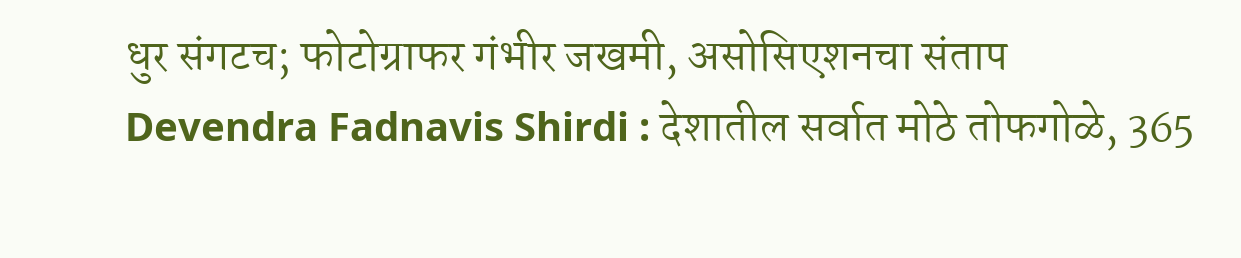धुर संगटच; फोटोग्राफर गंभीर जखमी, असोसिएशनचा संताप
Devendra Fadnavis Shirdi : देशातील सर्वात मोठे तोफगोळे, 365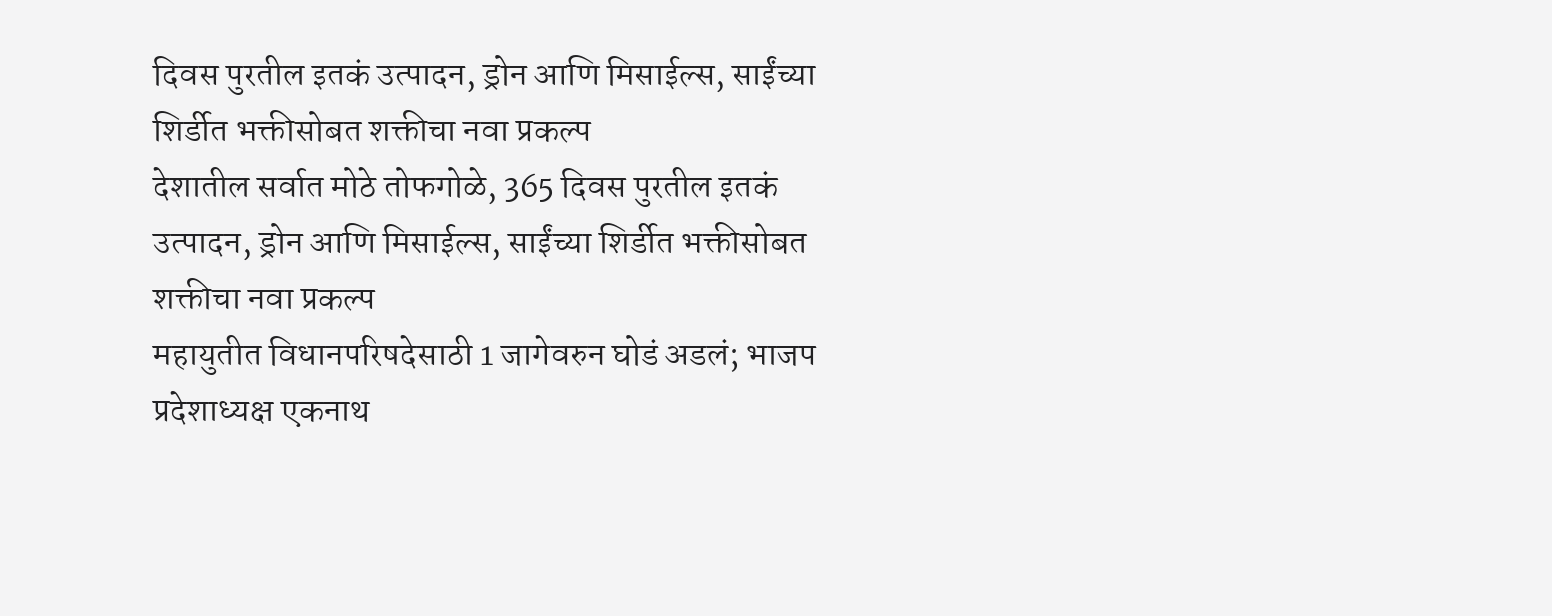दिवस पुरतील इतकं उत्पादन, ड्रोन आणि मिसाईल्स, साईंच्या शिर्डीत भक्तीसोबत शक्तीचा नवा प्रकल्प
देशातील सर्वात मोठे तोफगोळे, 365 दिवस पुरतील इतकं उत्पादन, ड्रोन आणि मिसाईल्स, साईंच्या शिर्डीत भक्तीसोबत शक्तीचा नवा प्रकल्प
महायुतीत विधानपरिषदेसाठी 1 जागेवरुन घोडं अडलं; भाजप प्रदेशाध्यक्ष एकनाथ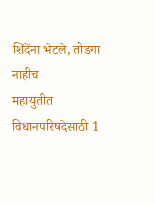शिंदेंना भेटले, तोडगा नाहीच
महायुतीत विधानपरिषदेसाठी 1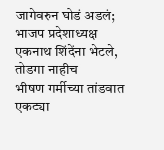जागेवरुन घोडं अडलं; भाजप प्रदेशाध्यक्ष एकनाथ शिंदेंना भेटले, तोडगा नाहीच
भीषण गर्मीच्या तांडवात एकट्या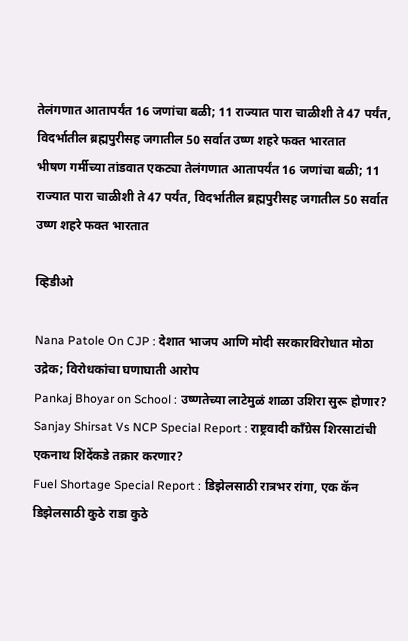तेलंगणात आतापर्यंत 16 जणांचा बळी; 11 राज्यात पारा चाळीशी ते 47 पर्यंत, विदर्भातील ब्रह्मपुरीसह जगातील 50 सर्वात उष्ण शहरे फक्त भारतात
भीषण गर्मीच्या तांडवात एकट्या तेलंगणात आतापर्यंत 16 जणांचा बळी; 11 राज्यात पारा चाळीशी ते 47 पर्यंत, विदर्भातील ब्रह्मपुरीसह जगातील 50 सर्वात उष्ण शहरे फक्त भारतात

व्हिडीओ

Nana Patole On CJP : देशात भाजप आणि मोदी सरकारविरोधात मोठा उद्रेक; विरोधकांचा घणाघाती आरोप
Pankaj Bhoyar on School : उष्णतेच्या लाटेमुळं शाळा उशिरा सुरू होणार?
Sanjay Shirsat Vs NCP Special Report : राष्ट्रवादी काँग्रेस शिरसाटांची एकनाथ शिंदेंकडे तक्रार करणार?
Fuel Shortage Special Report : डिझेलसाठी रात्रभर रांगा, एक कॅन डिझेलसाठी कुठे राडा कुठे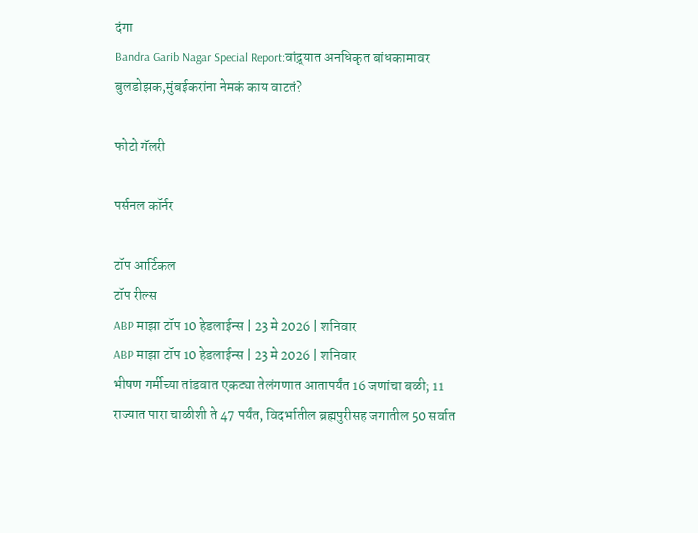दंगा
Bandra Garib Nagar Special Report:वांद्र्यात अनधिकृत बांधकामावर बुलडोझक,मुंबईकरांना नेमकं काय वाटतं?

फोटो गॅलरी

पर्सनल कॉर्नर

टॉप आर्टिकल
टॉप रील्स
ABP माझा टॉप 10 हेडलाईन्स | 23 मे 2026 | शनिवार
ABP माझा टॉप 10 हेडलाईन्स | 23 मे 2026 | शनिवार
भीषण गर्मीच्या तांडवात एकट्या तेलंगणात आतापर्यंत 16 जणांचा बळी; 11 राज्यात पारा चाळीशी ते 47 पर्यंत, विदर्भातील ब्रह्मपुरीसह जगातील 50 सर्वात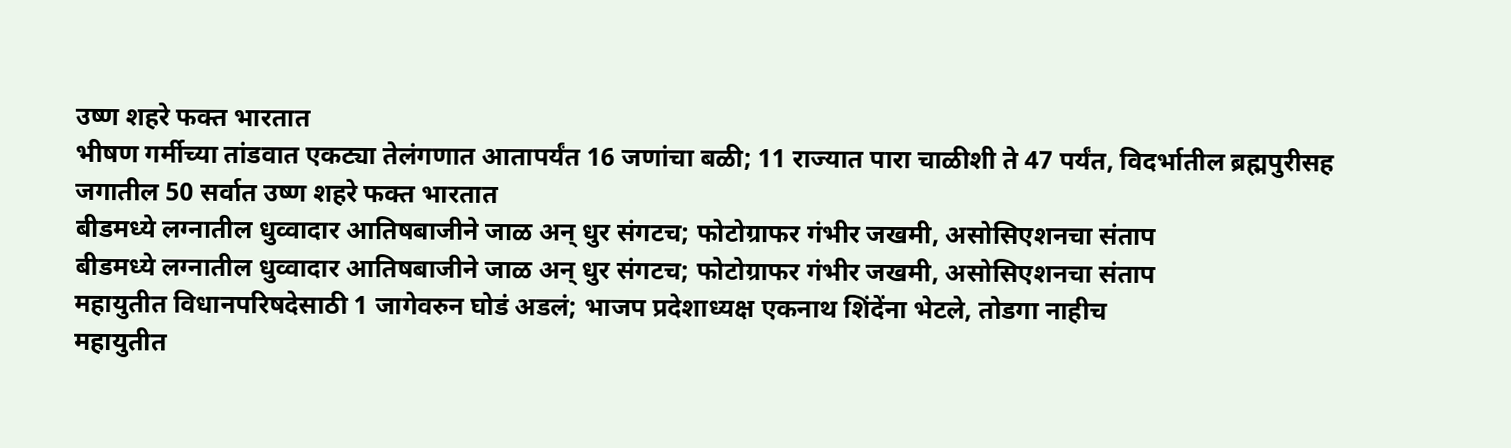उष्ण शहरे फक्त भारतात
भीषण गर्मीच्या तांडवात एकट्या तेलंगणात आतापर्यंत 16 जणांचा बळी; 11 राज्यात पारा चाळीशी ते 47 पर्यंत, विदर्भातील ब्रह्मपुरीसह जगातील 50 सर्वात उष्ण शहरे फक्त भारतात
बीडमध्ये लग्नातील धुव्वादार आतिषबाजीने जाळ अन् धुर संगटच; फोटोग्राफर गंभीर जखमी, असोसिएशनचा संताप
बीडमध्ये लग्नातील धुव्वादार आतिषबाजीने जाळ अन् धुर संगटच; फोटोग्राफर गंभीर जखमी, असोसिएशनचा संताप
महायुतीत विधानपरिषदेसाठी 1 जागेवरुन घोडं अडलं; भाजप प्रदेशाध्यक्ष एकनाथ शिंदेंना भेटले, तोडगा नाहीच
महायुतीत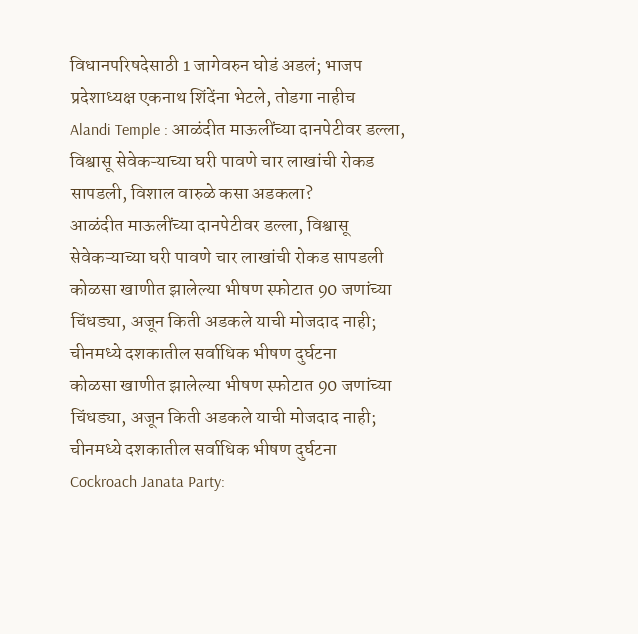विधानपरिषदेसाठी 1 जागेवरुन घोडं अडलं; भाजप प्रदेशाध्यक्ष एकनाथ शिंदेंना भेटले, तोडगा नाहीच
Alandi Temple : आळंदीत माऊलींच्या दानपेटीवर डल्ला, विश्वासू सेवेकऱ्याच्या घरी पावणे चार लाखांची रोकड सापडली, विशाल वारुळे कसा अडकला?
आळंदीत माऊलींच्या दानपेटीवर डल्ला, विश्वासू सेवेकऱ्याच्या घरी पावणे चार लाखांची रोकड सापडली
कोळसा खाणीत झालेल्या भीषण स्फोटात 90 जणांच्या चिंधड्या, अजून किती अडकले याची मोजदाद नाही; चीनमध्ये दशकातील सर्वाधिक भीषण दुर्घटना
कोळसा खाणीत झालेल्या भीषण स्फोटात 90 जणांच्या चिंधड्या, अजून किती अडकले याची मोजदाद नाही; चीनमध्ये दशकातील सर्वाधिक भीषण दुर्घटना
Cockroach Janata Party: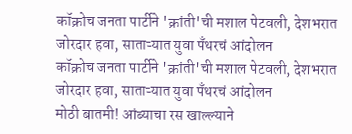कॉक्रोच जनता पार्टीने 'क्रांती'ची मशाल पेटवली, देशभरात जोरदार हवा, साताऱ्यात युवा पँथरचं आंदोलन
कॉक्रोच जनता पार्टीने 'क्रांती'ची मशाल पेटवली, देशभरात जोरदार हवा, साताऱ्यात युवा पँथरचं आंदोलन
मोठी बातमी! आंब्याचा रस खाल्ल्याने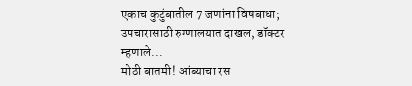एकाच कुटुंबातील 7 जणांना विषबाधा; उपचारासाठी रुग्णालयात दाखल, डॉक्टर म्हणाले...
मोठी बातमी! आंब्याचा रस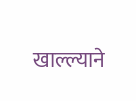खाल्ल्याने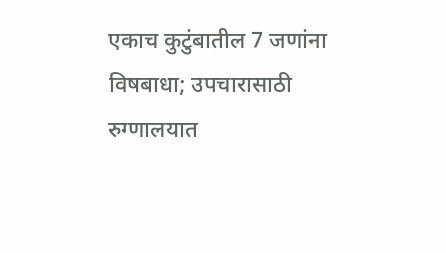एकाच कुटुंबातील 7 जणांना विषबाधा; उपचारासाठी रुग्णालयात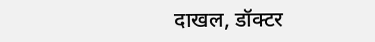दाखल, डॉक्टर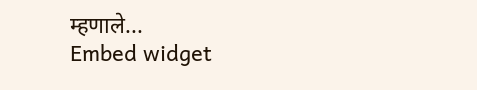म्हणाले...
Embed widget